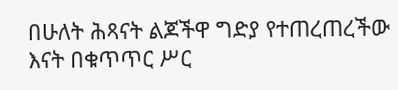በሁለት ሕጻናት ልጆችዋ ግድያ የተጠረጠረችው እናት በቁጥጥር ሥር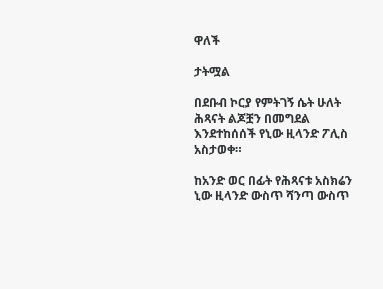ዋለች

ታትሟል

በደቡብ ኮርያ የምትገኝ ሴት ሁለት ሕጻናት ልጆቿን በመግደል እንደተከሰሰች የኒው ዚላንድ ፖሊስ አስታወቀ።

ከአንድ ወር በፊት የሕጻናቱ አስክሬን ኒው ዚላንድ ውስጥ ሻንጣ ውስጥ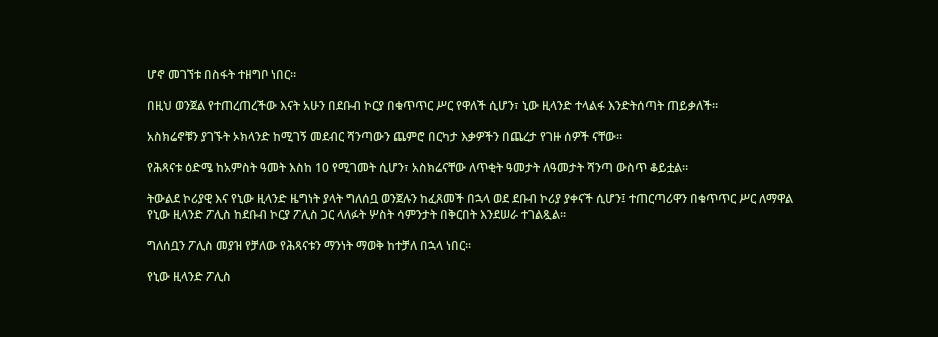ሆኖ መገኘቱ በስፋት ተዘግቦ ነበር።

በዚህ ወንጀል የተጠረጠረችው እናት አሁን በደቡብ ኮርያ በቁጥጥር ሥር የዋለች ሲሆን፣ ኒው ዚላንድ ተላልፋ እንድትሰጣት ጠይቃለች።

አስክሬኖቹን ያገኙት ኦክላንድ ከሚገኝ መደብር ሻንጣውን ጨምሮ በርካታ እቃዎችን በጨረታ የገዙ ሰዎች ናቸው።

የሕጻናቱ ዕድሜ ከአምስት ዓመት እስከ 10 የሚገመት ሲሆን፣ አስክሬናቸው ለጥቂት ዓመታት ለዓመታት ሻንጣ ውስጥ ቆይቷል።

ትውልደ ኮሪያዊ እና የኒው ዚላንድ ዜግነት ያላት ግለሰቧ ወንጀሉን ከፈጸመች በኋላ ወደ ደቡብ ኮሪያ ያቀናች ሲሆን፤ ተጠርጣሪዋን በቁጥጥር ሥር ለማዋል የኒው ዚላንድ ፖሊስ ከደቡብ ኮርያ ፖሊስ ጋር ላለፉት ሦስት ሳምንታት በቅርበት እንደሠራ ተገልጿል።

ግለሰቧን ፖሊስ መያዝ የቻለው የሕጻናቱን ማንነት ማወቅ ከተቻለ በኋላ ነበር።

የኒው ዚላንድ ፖሊስ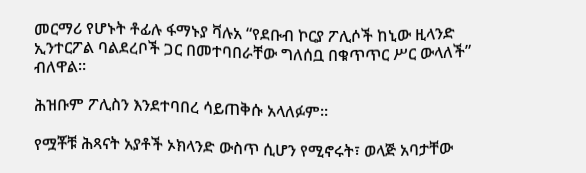መርማሪ የሆኑት ቶፊሉ ፋማኑያ ቫሉአ “የደቡብ ኮርያ ፖሊሶች ከኒው ዚላንድ ኢንተርፖል ባልደረቦች ጋር በመተባበራቸው ግለሰቧ በቁጥጥር ሥር ውላለች” ብለዋል።

ሕዝቡም ፖሊስን እንደተባበረ ሳይጠቅሱ አላለፉም።

የሟቾቹ ሕጻናት አያቶች ኦክላንድ ውስጥ ሲሆን የሚኖሩት፣ ወላጅ አባታቸው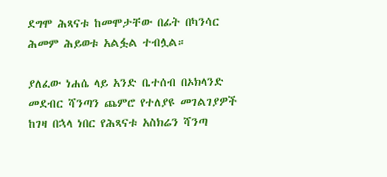ደግሞ ሕጻናቱ ከመሞታቸው በፊት በካንሳር ሕመም ሕይወቱ አልፏል ተብሏል።

ያለፈው ነሐሴ ላይ አንድ ቤተሰብ በኦክላንድ መደብር ሻንጣን ጨምሮ የተለያዩ መገልገያዎች ከገዛ በኋላ ነበር የሕጻናቱ አስክሬን ሻንጣ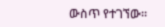ውስጥ የተገኘው።